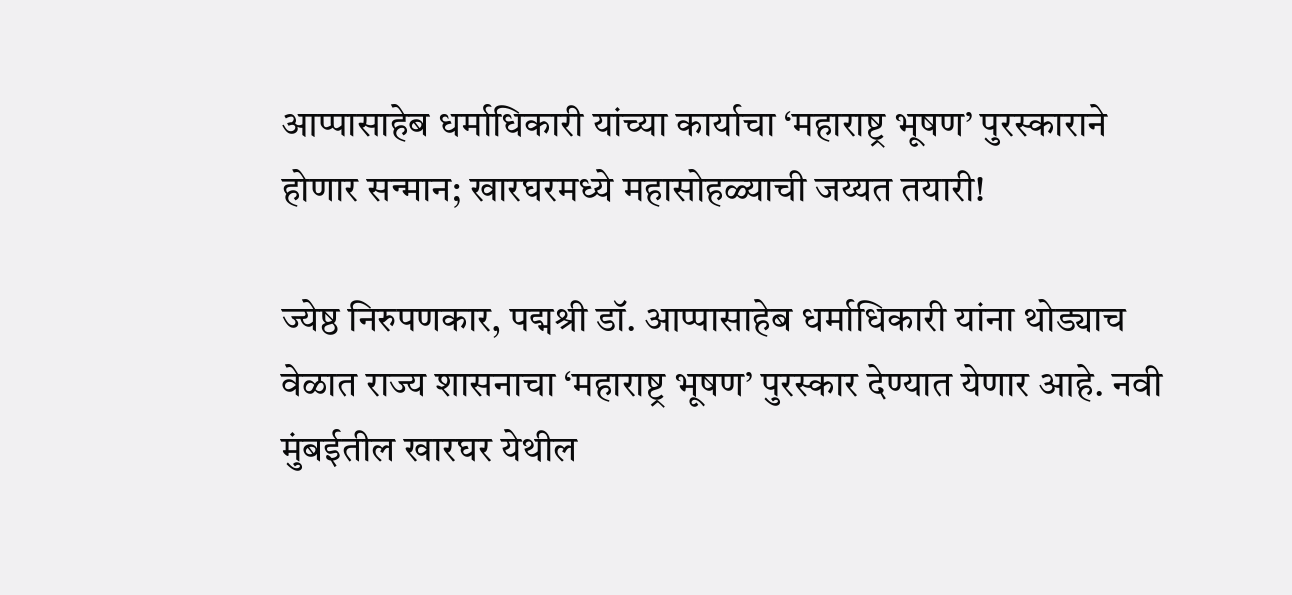आप्पासाहेब धर्माधिकारी यांच्या कार्याचा ‘महाराष्ट्र भूषण’ पुरस्काराने होणार सन्मान; खारघरमध्ये महासोहळ्याची जय्यत तयारी!

ज्येष्ठ निरुपणकार, पद्मश्री डॉ. आप्पासाहेब धर्माधिकारी यांना थोड्याच वेळात राज्य शासनाचा ‘महाराष्ट्र भूषण’ पुरस्कार देण्यात येणार आहे. नवी मुंबईतील खारघर येथील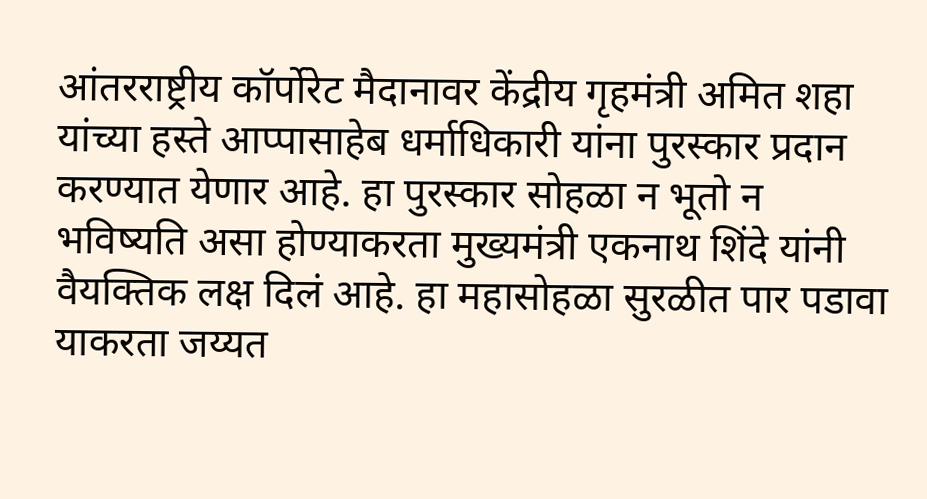आंतरराष्ट्रीय कॉर्पोरेट मैदानावर केंद्रीय गृहमंत्री अमित शहा यांच्या हस्ते आप्पासाहेब धर्माधिकारी यांना पुरस्कार प्रदान करण्यात येणार आहे. हा पुरस्कार सोहळा न भूतो न भविष्यति असा होण्याकरता मुख्यमंत्री एकनाथ शिंदे यांनी वैयक्तिक लक्ष दिलं आहे. हा महासोहळा सुरळीत पार पडावा याकरता जय्यत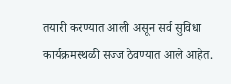तयारी करण्यात आली असून सर्व सुविधा कार्यक्रमस्थळी सज्ज ठेवण्यात आले आहेत.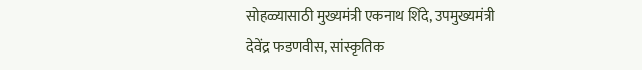सोहळ्यासाठी मुख्यमंत्री एकनाथ शिंदे, उपमुख्यमंत्री देवेंद्र फडणवीस, सांस्कृतिक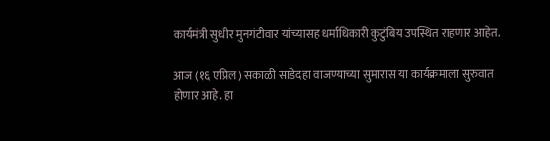कार्यमंत्री सुधीर मुनगंटीवार यांच्यासह धर्माधिकारी कुटुंबिय उपस्थित राहणार आहेत.

आज (१६ एप्रिल) सकाळी साडेदहा वाजण्याच्या सुमारास या कार्यक्रमाला सुरुवात होणार आहे. हा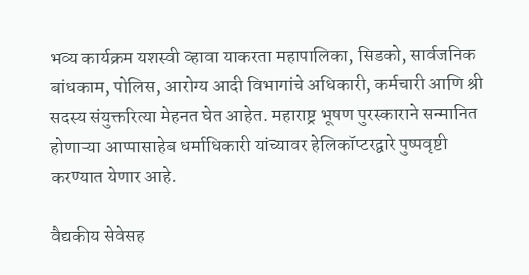भव्य कार्यक्रम यशस्वी व्हावा याकरता महापालिका, सिडको, सार्वजनिक बांधकाम, पोलिस, आरोग्य आदी विभागांचे अधिकारी, कर्मचारी आणि श्री सदस्य संयुक्तरित्या मेहनत घेत आहेत. महाराष्ट्र भूषण पुरस्काराने सन्मानित होणाऱ्या आप्पासाहेब धर्माधिकारी यांच्यावर हेलिकॉप्टरद्वारे पुष्पवृष्टी करण्यात येणार आहे.

वैद्यकीय सेवेसह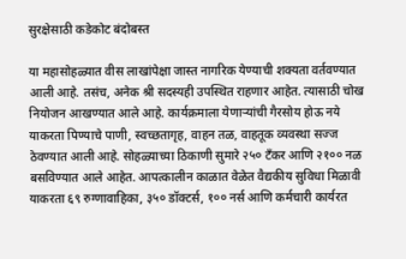सुरक्षेसाठी कडेकोट बंदोबस्त

या महासोहळ्यात वीस लाखांपेक्षा जास्त नागरिक येण्याची शक्यता वर्तवण्यात आली आहे. तसंच, अनेक श्री सदस्यही उपस्थित राहणार आहेत. त्यासाठी चोख नियोजन आखण्यात आले आहे. कार्यक्रमाला येणाऱ्यांची गैरसोय होऊ नये याकरता पिण्याचे पाणी, स्वच्छतागृह, वाहन तळ, वाहतूक व्यवस्था सज्ज ठेवण्यात आली आहे. सोहळ्याच्या ठिकाणी सुमारे २५० टँकर आणि २१०० नळ बसविण्यात आले आहेत. आपत्कालीन काळात वेळेत वैद्यकीय सुविधा मिळावी याकरता ६९ रुग्णावाहिका, ३५० डॉक्टर्स, १०० नर्स आणि कर्मचारी कार्यरत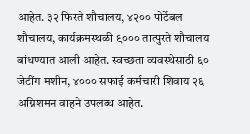आहेत. ३२ फिरते शौचालय, ४२०० पोर्टेबल शौचालय, कार्यक्रमस्थळी ९००० तात्पुरते शौचालय बांधण्यात आली आहेत. स्वच्छता व्यवस्थेसाठी ६० जेटींग मशीन, ४००० सफाई कर्मचारी शिवाय २६ अग्निशमन वाहने उपलब्ध आहेत.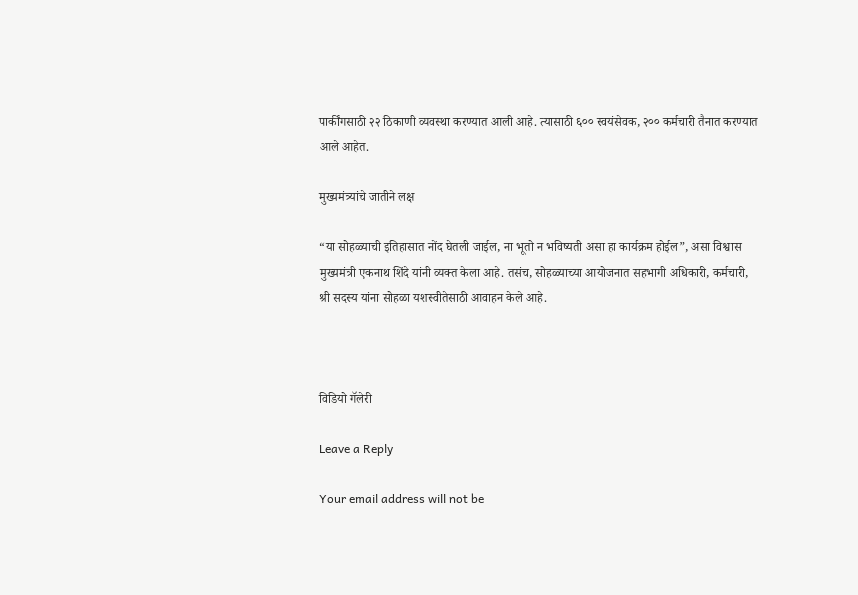पार्कींगसाठी २२ ठिकाणी व्यवस्था करण्यात आली आहे. त्यासाठी ६०० स्वयंसेवक, २०० कर्मचारी तैनात करण्यात आले आहेत.

मुख्यमंत्र्यांचे जातीने लक्ष

“या सोहळ्याची इतिहासात नोंद घेतली जाईल, ना भूतो न भविष्यती असा हा कार्यक्रम होईल”, असा विश्वास मुख्यमंत्री एकनाथ शिंदे यांनी व्यक्त केला आहे. तसंच, सोहळ्याच्या आयोजनात सहभागी अधिकारी, कर्मचारी, श्री सदस्य यांना सोहळा यशस्वीतेसाठी आवाहन केले आहे.



विडियो गॅलेरी

Leave a Reply

Your email address will not be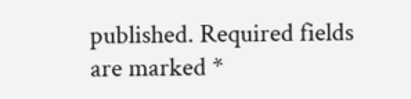published. Required fields are marked *